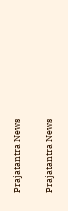Prajatantra News

Prajatantra News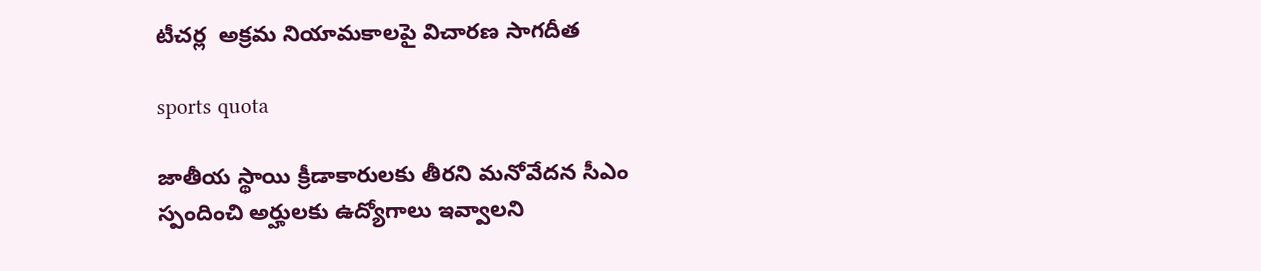టీచర్ల  అక్రమ నియామకాలపై విచారణ సాగదీత

sports quota

జాతీయ స్థాయి క్రీడాకారులకు తీరని మనోవేదన సీఎం స్పందించి అర్హులకు ఉద్యోగాలు ఇవ్వాలని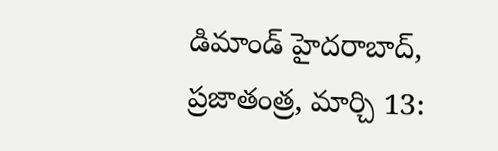డిమాండ్ హైదరాబాద్, ప్రజాతంత్ర, మార్చి 13: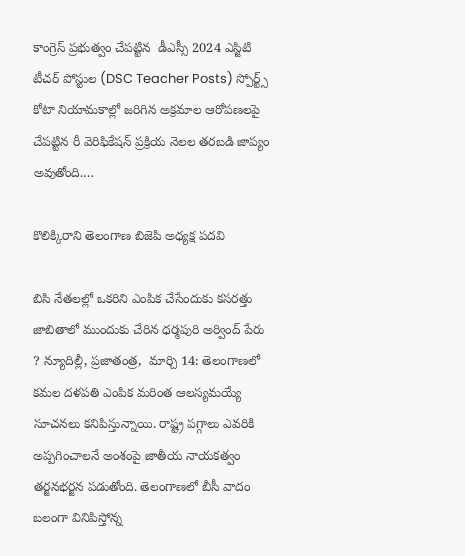కాంగ్రెస్ ప్రభుత్వం చేపట్టిన  డీఎస్సీ 2024 ఎస్జిటి టీచర్ పోస్టుల (DSC Teacher Posts) స్పోర్ట్స్ కోటా నియామకాల్లో జరిగిన అక్రమాల ఆరోపణలపై చేపట్టిన రీ వెరిఫికేషన్ ప్రక్రియ నెలల తరబడి జాప్యం అవుతోంది.…

కొలిక్కిరాని తెలంగాణ బిజెపి అధ్యక్ష పదవి

బిసి నేతలల్లో ఒకరిని ఎంపిక చేసేందుకు కసరత్తు జాబితాలో ముందుకు చేరిన ధర్మపురి అర్వింద్‌ ‌పేరు ? న్యూదిల్లీ, ప్రజాతంత్ర,  మార్చి 14: తెలంగాణలో కమల దళపతి ఎంపిక మరింత ఆలస్యమయ్యే సూచనలు కనిపిస్తున్నాయి. రాష్ట్ర పగ్గాలు ఎవరికి అప్పగించాలనే అంశంపై జాతీయ నాయకత్వం తర్జనభర్జన పడుతోంది. తెలంగాణలో బీసీ వాదం బలంగా వినిపిస్తోన్న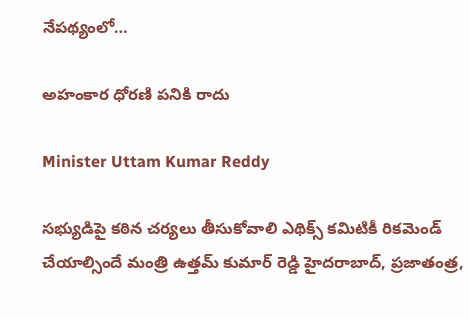నేపథ్యంలో…

అహంకార ధోరణి పనికి రాదు

Minister Uttam Kumar Reddy

సభ్యుడిపై కఠిన చర్యలు తీసుకోవాలి ఎథిక్స్ కమిటికీ రికమెండ్ చేయాల్సిందే మంత్రి ఉత్తమ్ కుమార్ రెడ్డి హైదరాబాద్, ప్రజాతంత్ర,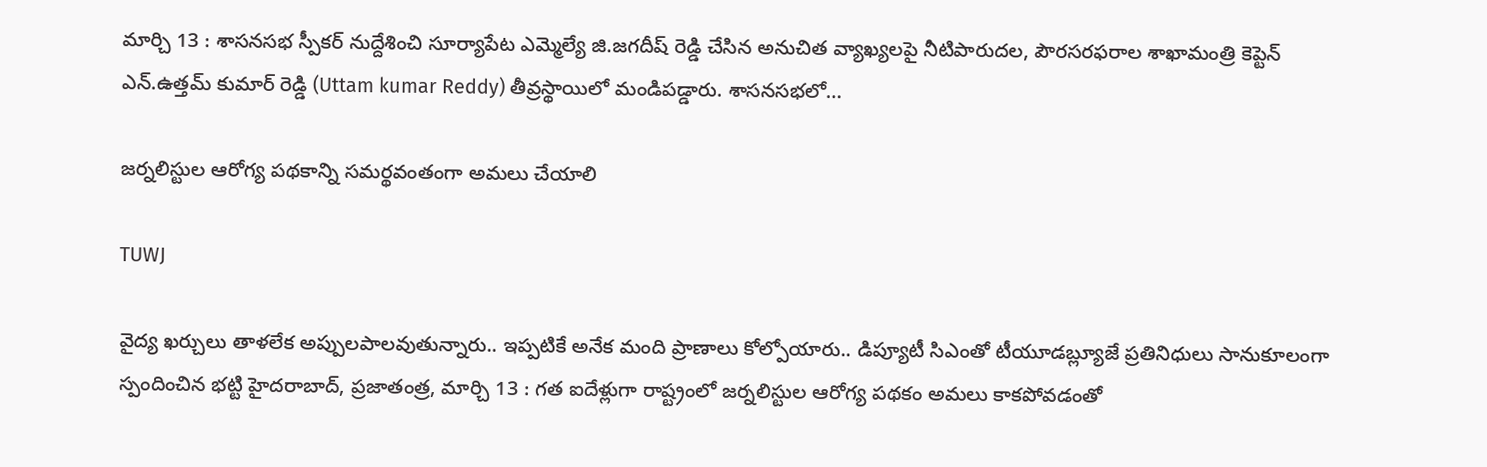మార్చి 13 : శాసనసభ స్పీకర్ నుద్దేశించి సూర్యాపేట ఎమ్మెల్యే జి.జగదీష్ రెడ్డి చేసిన అనుచిత వ్యాఖ్యలపై నీటిపారుదల, పౌరసరఫరాల శాఖామంత్రి కెప్టెన్ ఎన్.ఉత్తమ్ కుమార్ రెడ్డి (Uttam kumar Reddy) తీవ్రస్థాయిలో మండిపడ్డారు. శాసనసభలో…

జర్నలిస్టుల ఆరోగ్య పథకాన్ని సమర్థవంతంగా అమలు చేయాలి

TUWJ

వైద్య ఖర్చులు తాళలేక అప్పులపాలవుతున్నారు.. ఇప్పటికే అనేక మంది ప్రాణాలు కోల్పోయారు.. డిప్యూటీ సిఎంతో టీయూడబ్ల్యూజే ప్రతినిధులు సానుకూలంగా స్పందించిన భట్టి హైదరాబాద్, ప్రజాతంత్ర, మార్చి 13 : గత ఐదేళ్లుగా రాష్ట్రంలో జర్నలిస్టుల ఆరోగ్య పథకం అమలు కాకపోవడంతో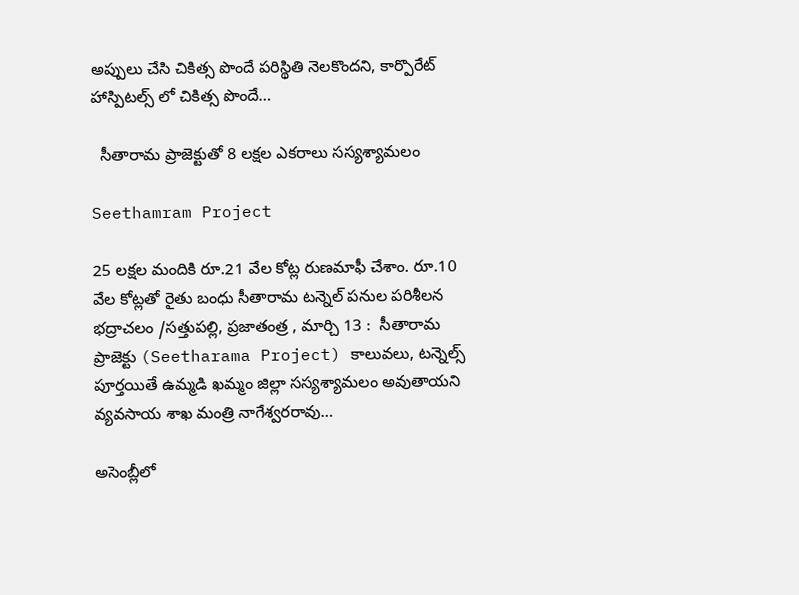అప్పులు చేసి చికిత్స పొందే పరిస్థితి నెలకొందని, కార్పొరేట్ హాస్పిటల్స్ లో చికిత్స పొందే…

  సీతారామ ప్రాజెక్టుతో 8 లక్షల ఎకరాలు సస్యశ్యామలం

Seethamram Project

25 లక్షల మందికి రూ.21 వేల కోట్ల రుణమాఫీ చేశాం. రూ.10 వేల కోట్లతో రైతు బంధు సీతారామ టన్నెల్ పనుల పరిశీలన  భద్రాచలం /సత్తుపల్లి, ప్రజాతంత్ర , మార్చి 13 :  సీతారామ ప్రాజెక్టు (Seetharama Project) కాలువలు, టన్నెల్స్ పూర్తయితే ఉమ్మడి ఖమ్మం జిల్లా సస్యశ్యామలం అవుతాయని వ్యవసాయ శాఖ మంత్రి నాగేశ్వరరావు…

అసెంబ్లీలో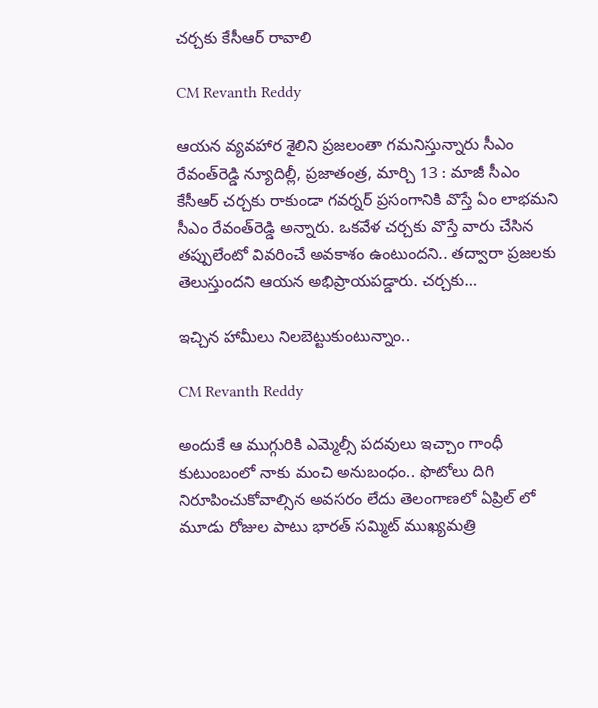చర్చకు కేసీఆర్ రావాలి

CM Revanth Reddy

ఆయన వ్యవహార శైలిని ప్రజలంతా గమనిస్తున్నారు సీఎం రేవంత్‌రెడ్డి న్యూదిల్లీ, ప్రజాతంత్ర, మార్చి 13 : మాజీ సీఎం కేసీఆర్‌ చర్చకు రాకుండా గవర్నర్‌ ప్రసంగానికి వొస్తే ఏం లాభమని సీఎం రేవంత్‌రెడ్డి అన్నారు. ఒకవేళ చర్చకు వొస్తే వారు చేసిన తప్పులేంటో వివరించే అవకాశం ఉంటుందని.. తద్వారా ప్రజలకు తెలుస్తుందని ఆయన అభిప్రాయపడ్డారు. చర్చకు…

ఇచ్చిన హామీలు నిలబెట్టుకుంటున్నాం..

CM Revanth Reddy

అందుకే ఆ ముగ్గురికి ఎమ్మెల్సీ పదవులు ఇచ్చాం గాంధీ కుటుంబంలో నాకు మంచి అనుబంధం.. ఫొటోలు దిగి నిరూపించుకోవాల్సిన అవసరం లేదు తెలంగాణలో ఏప్రిల్‌ లో మూడు రోజుల పాటు భారత్‌ సమ్మిట్‌ ముఖ్యమత్రి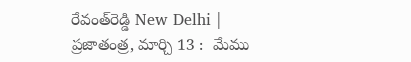రేవంత్‌రెడ్డి New Delhi | ప్రజాతంత్ర, మార్చి 13 :  మేము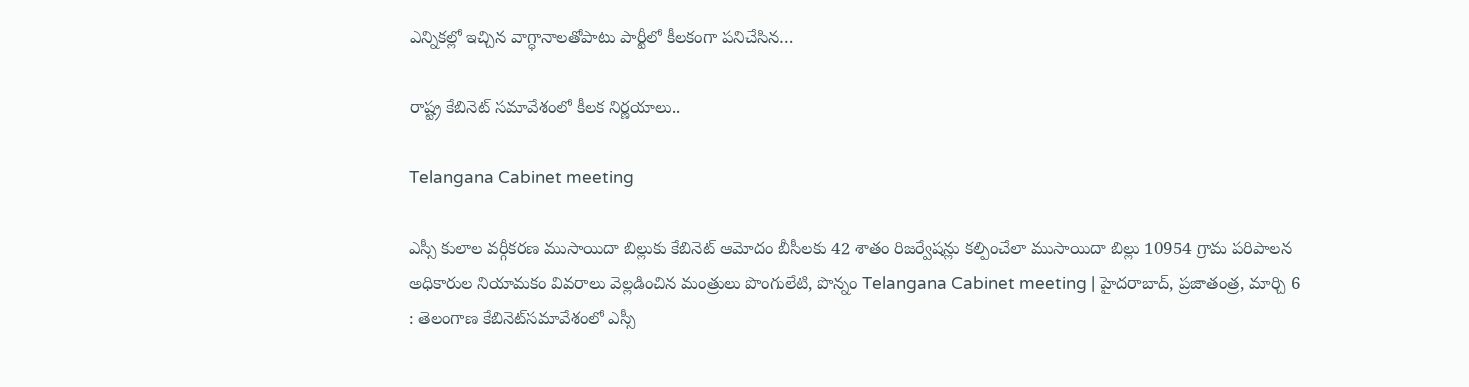ఎన్నికల్లో ఇచ్చిన వాగ్ధానాలతోపాటు పార్టీలో కీలకంగా పనిచేసిన…

రాష్ట్ర కేబినెట్ సమావేశంలో కీలక నిర్ణయాలు..

Telangana Cabinet meeting

ఎస్సీ కులాల వర్గీకరణ ముసాయిదా బిల్లుకు కేబినెట్ ఆమోదం బీసీలకు 42 శాతం రిజర్వేషన్లు క‌ల్పించేలా ముసాయిదా బిల్లు 10954 గ్రామ పరిపాలన అధికారుల నియామకం వివరాలు వెల్లడించిన మంత్రులు పొంగులేటి, పొన్నం Telangana Cabinet meeting | హైదరాబాద్, ప్రజాతంత్ర, మార్చి 6 : తెలంగాణ‌ కేబినెట్‌స‌మావేశంలో ఎస్సీ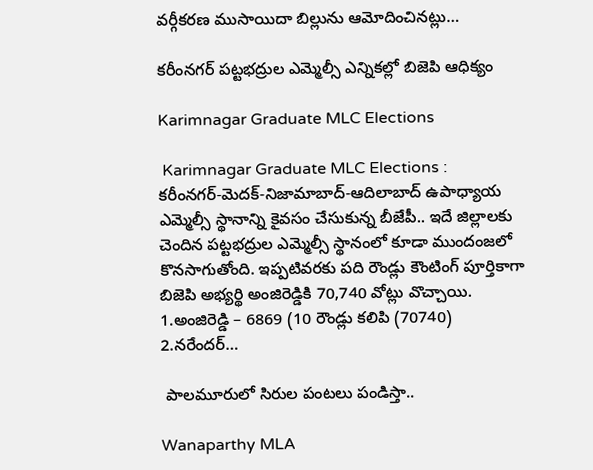వ‌ర్గీక‌ర‌ణ ముసాయిదా బిల్లును ఆమోదించిన‌ట్లు…

కరీంనగర్ పట్టభద్రుల ఎమ్మెల్సీ ఎన్నికల్లో బిజెపి ఆధిక్యం

Karimnagar Graduate MLC Elections

 Karimnagar Graduate MLC Elections : కరీంనగర్‌-మెదక్‌-నిజామాబాద్‌-ఆదిలాబాద్‌ ఉపాధ్యాయ ఎమ్మెల్సీ స్థానాన్ని కైవసం చేసుకున్న బీజేపీ.. ఇదే జిల్లాలకు చెందిన పట్టభద్రుల ఎమ్మెల్సీ స్థానంలో కూడా ముందంజలో కొనసాగుతోంది. ఇప్పటివరకు పది రౌండ్లు కౌంటింగ్ పూర్తికాగా బిజెపి అభ్యర్థి అంజిరెడ్డికి 70,740 వోట్లు వొచ్చాయి. 1.అంజిరెడ్డి – 6869 (10 రౌండ్లు కలిపి (70740) 2.నరేందర్…

 పాలమూరులో సిరుల పంటలు పండిస్తా..

Wanaparthy MLA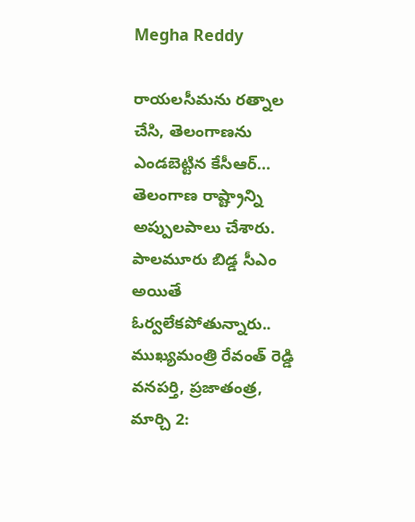Megha Reddy

రాయలసీమను రత్నాల చేసి, తెలంగాణను ఎండబెట్టిన కేసీఆర్… తెలంగాణ రాష్ట్రాన్ని అప్పులపాలు చేశారు. పాలమూరు బిడ్డ సీఎం అయితే ఓర్వలేకపోతున్నారు.. ముఖ్యమంత్రి రేవంత్ రెడ్డి వనపర్తి, ప్రజాతంత్ర, మార్చి 2: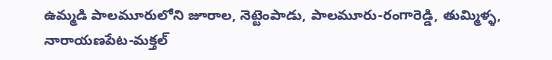ఉమ్మడి పాలమూరులోని జూరాల, నెట్టెంపాడు, పాలమూరు-రంగారెడ్డి, తుమ్మిళ్ళ, నారాయణపేట-మక్తల్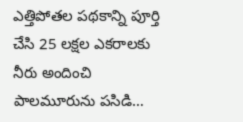ఎత్తిపోతల పథకాన్ని పూర్తి చేసి 25 లక్షల ఎకరాలకు నీరు అందించి పాలమూరును పసిడి…